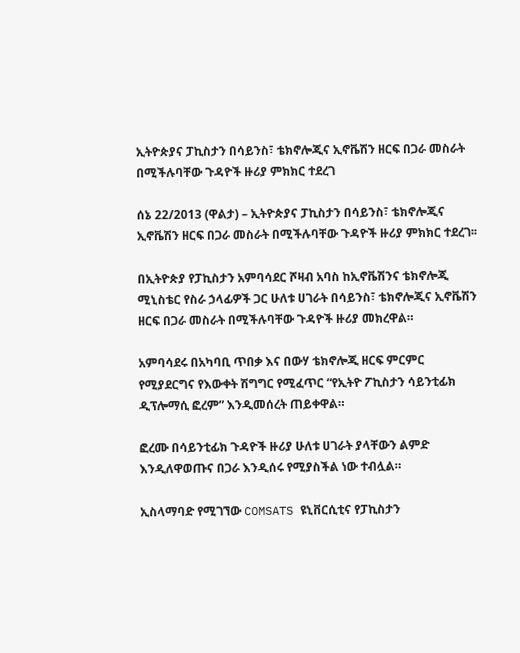ኢትዮጵያና ፓኪስታን በሳይንስ፣ ቴክኖሎጂና ኢኖቬሽን ዘርፍ በጋራ መስራት በሚችሉባቸው ጉዳዮች ዙሪያ ምክክር ተደረገ

ሰኔ 22/2013 (ዋልታ) – ኢትዮጵያና ፓኪስታን በሳይንስ፣ ቴክኖሎጂና ኢኖቬሽን ዘርፍ በጋራ መስራት በሚችሉባቸው ጉዳዮች ዙሪያ ምክክር ተደረገ፡፡

በኢትዮጵያ የፓኪስታን አምባሳደር ሾዛብ አባስ ከኢኖቬሽንና ቴክኖሎጂ ሚኒስቴር የስራ ኃላፊዎች ጋር ሁለቱ ሀገራት በሳይንስ፣ ቴክኖሎጂና ኢኖቬሽን ዘርፍ በጋራ መስራት በሚችሉባቸው ጉዳዮች ዙሪያ መክረዋል።

አምባሳደሩ በአካባቢ ጥበቃ እና በውሃ ቴክኖሎጂ ዘርፍ ምርምር የሚያደርግና የእውቀት ሽግግር የሚፈጥር “የኢትዮ ፖኪስታን ሳይንቲፊክ ዲፕሎማሲ ፎረም” እንዲመሰረት ጠይቀዋል።

ፎረሙ በሳይንቲፊክ ጉዳዮች ዙሪያ ሁለቱ ሀገራት ያላቸውን ልምድ እንዲለዋወጡና በጋራ እንዲሰሩ የሚያስችል ነው ተብሏል።

ኢስላማባድ የሚገኘው COMSATS ዩኒቨርሲቲና የፓኪስታን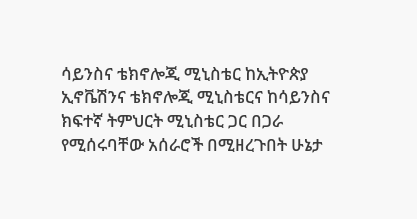ሳይንስና ቴክኖሎጂ ሚኒስቴር ከኢትዮጵያ ኢኖቬሽንና ቴክኖሎጂ ሚኒስቴርና ከሳይንስና ክፍተኛ ትምህርት ሚኒስቴር ጋር በጋራ የሚሰሩባቸው አሰራሮች በሚዘረጉበት ሁኔታ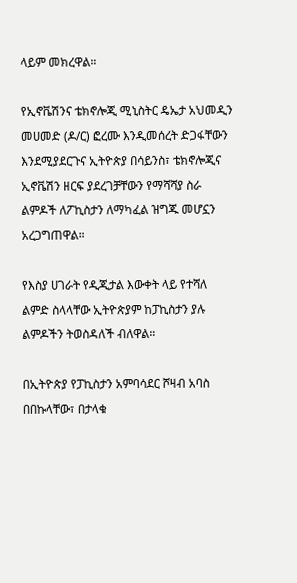ላይም መክረዋል።

የኢኖቬሽንና ቴክኖሎጂ ሚኒስትር ዴኤታ አህመዲን መሀመድ (ዶ/ር) ፎረሙ እንዲመሰረት ድጋፋቸውን እንደሚያደርጉና ኢትዮጵያ በሳይንስ፣ ቴክኖሎጂና ኢኖቬሽን ዘርፍ ያደረገቻቸውን የማሻሻያ ስራ ልምዶች ለፖኪስታን ለማካፈል ዝግጁ መሆኗን አረጋግጠዋል።

የእስያ ሀገራት የዲጂታል እውቀት ላይ የተሻለ ልምድ ስላላቸው ኢትዮጵያም ከፓኪስታን ያሉ ልምዶችን ትወስዳለች ብለዋል።

በኢትዮጵያ የፓኪስታን አምባሳደር ሾዛብ አባስ በበኩላቸው፣ በታላቁ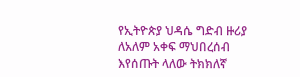የኢትዮጵያ ህዳሴ ግድብ ዙሪያ ለአለም አቀፍ ማህበረሰብ እየሰጡት ላለው ትክክለኛ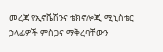መረጃ የኢኖቬሽንና ቴክኖሎጂ ሚኒስቴር ኃላፊዎች ምስጋና ማቅረባቸውን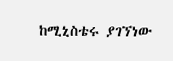ከሚኒስቴሩ ያገኘነው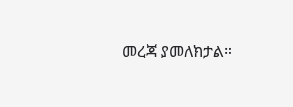መረጃ ያመለክታል።